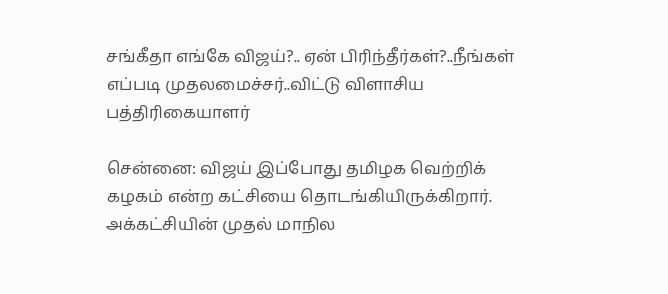சங்கீதா எங்கே விஜய்?.. ஏன் பிரிந்தீர்கள்?..நீங்கள் எப்படி முதலமைச்சர்..விட்டு விளாசிய பத்திரிகையாளர்

சென்னை: விஜய் இப்போது தமிழக வெற்றிக் கழகம் என்ற கட்சியை தொடங்கியிருக்கிறார். அக்கட்சியின் முதல் மாநில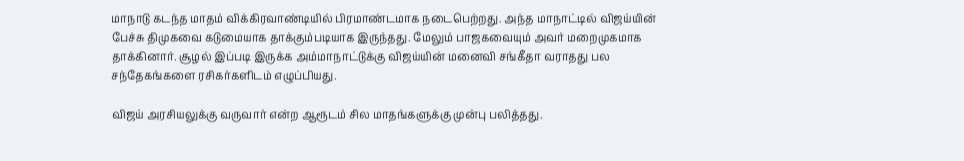மாநாடு கடந்த மாதம் விக்கிரவாண்டியில் பிரமாண்டமாக நடைபெற்றது. அந்த மாநாட்டில் விஜய்யின் பேச்சு திமுகவை கடுமையாக தாக்கும்படியாக இருந்தது. மேலும் பாஜகவையும் அவர் மறைமுகமாக தாக்கினார். சூழல் இப்படி இருக்க அம்மாநாட்டுக்கு விஜய்யின் மனைவி சங்கீதா வராதது பல சந்தேகங்களை ரசிகர்களிடம் எழுப்பியது.

விஜய் அரசியலுக்கு வருவார் என்ற ஆரூடம் சில மாதங்களுக்கு முன்பு பலித்தது.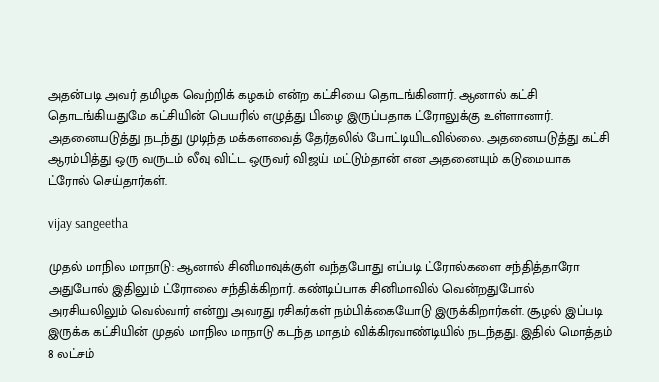அதன்படி அவர் தமிழக வெற்றிக் கழகம் என்ற கட்சியை தொடங்கினார். ஆனால் கட்சி தொடங்கியதுமே கட்சியின் பெயரில் எழுத்து பிழை இருப்பதாக ட்ரோலுக்கு உள்ளானார். அதனையடுத்து நடந்து முடிந்த மக்களவைத் தேர்தலில் போட்டியிடவில்லை. அதனையடுத்து கட்சி ஆரம்பித்து ஒரு வருடம் லீவு விட்ட ஒருவர் விஜய் மட்டும்தான் என அதனையும் கடுமையாக ட்ரோல் செய்தார்கள்.

vijay sangeetha

முதல் மாநில மாநாடு: ஆனால் சினிமாவுக்குள் வந்தபோது எப்படி ட்ரோல்களை சந்தித்தாரோ அதுபோல் இதிலும் ட்ரோலை சந்திக்கிறார். கண்டிப்பாக சினிமாவில் வென்றதுபோல் அரசியலிலும் வெல்வார் என்று அவரது ரசிகர்கள் நம்பிக்கையோடு இருக்கிறார்கள். சூழல் இப்படி இருக்க கட்சியின் முதல் மாநில மாநாடு கடந்த மாதம் விக்கிரவாண்டியில் நடந்தது. இதில் மொத்தம் 8 லட்சம்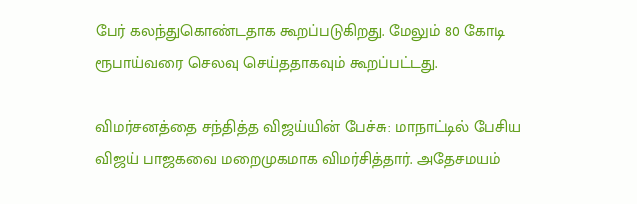பேர் கலந்துகொண்டதாக கூறப்படுகிறது. மேலும் 80 கோடி ரூபாய்வரை செலவு செய்ததாகவும் கூறப்பட்டது.

விமர்சனத்தை சந்தித்த விஜய்யின் பேச்சு: மாநாட்டில் பேசிய விஜய் பாஜகவை மறைமுகமாக விமர்சித்தார். அதேசமயம்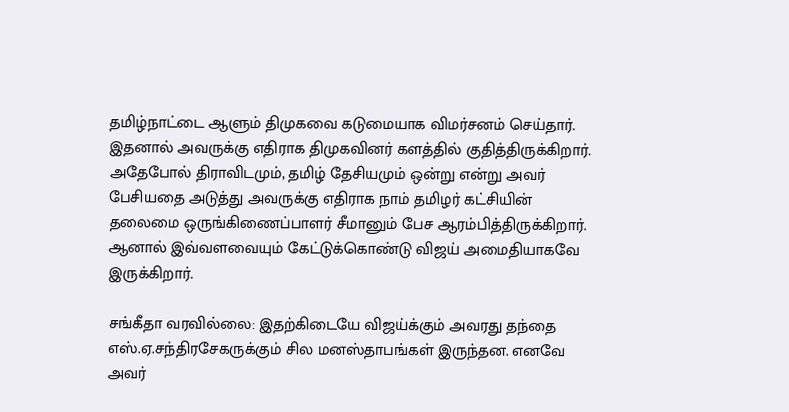தமிழ்நாட்டை ஆளும் திமுகவை கடுமையாக விமர்சனம் செய்தார். இதனால் அவருக்கு எதிராக திமுகவினர் களத்தில் குதித்திருக்கிறார். அதேபோல் திராவிடமும், தமிழ் தேசியமும் ஒன்று என்று அவர் பேசியதை அடுத்து அவருக்கு எதிராக நாம் தமிழர் கட்சியின் தலைமை ஒருங்கிணைப்பாளர் சீமானும் பேச ஆரம்பித்திருக்கிறார். ஆனால் இவ்வளவையும் கேட்டுக்கொண்டு விஜய் அமைதியாகவே இருக்கிறார்.

சங்கீதா வரவில்லை: இதற்கிடையே விஜய்க்கும் அவரது தந்தை எஸ்.ஏ.சந்திரசேகருக்கும் சில மனஸ்தாபங்கள் இருந்தன. எனவே அவர்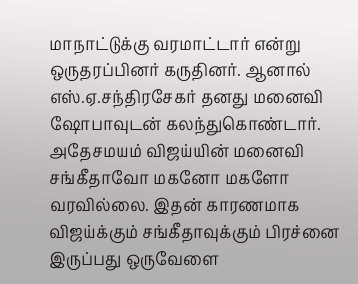மாநாட்டுக்கு வரமாட்டார் என்று ஒருதரப்பினர் கருதினர். ஆனால் எஸ்.ஏ.சந்திரசேகர் தனது மனைவி ஷோபாவுடன் கலந்துகொண்டார். அதேசமயம் விஜய்யின் மனைவி சங்கீதாவோ மகனோ மகளோ வரவில்லை. இதன் காரணமாக விஜய்க்கும் சங்கீதாவுக்கும் பிரச்னை இருப்பது ஒருவேளை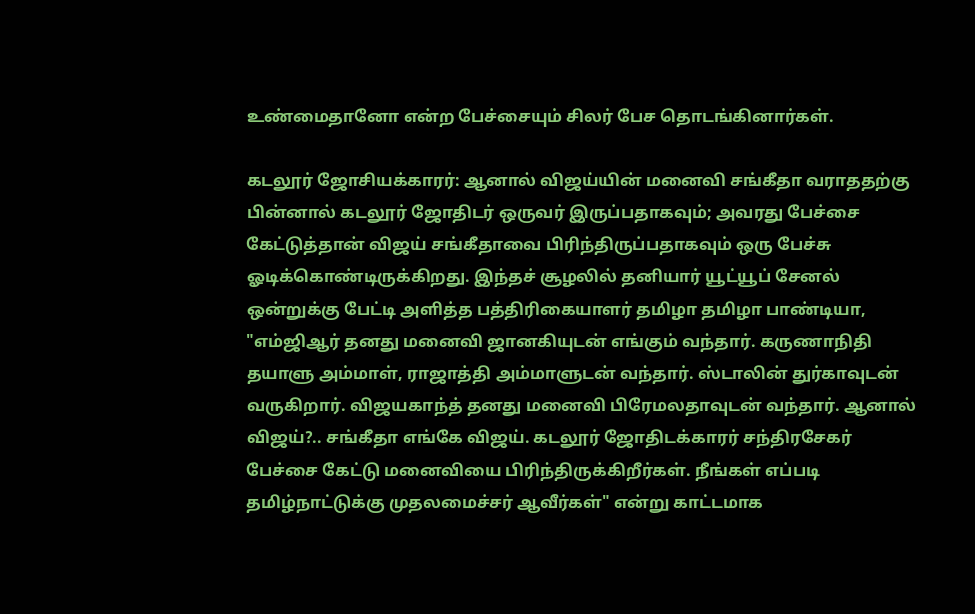உண்மைதானோ என்ற பேச்சையும் சிலர் பேச தொடங்கினார்கள்.

கடலூர் ஜோசியக்காரர்: ஆனால் விஜய்யின் மனைவி சங்கீதா வராததற்கு பின்னால் கடலூர் ஜோதிடர் ஒருவர் இருப்பதாகவும்; அவரது பேச்சை கேட்டுத்தான் விஜய் சங்கீதாவை பிரிந்திருப்பதாகவும் ஒரு பேச்சு ஓடிக்கொண்டிருக்கிறது. இந்தச் சூழலில் தனியார் யூட்யூப் சேனல் ஒன்றுக்கு பேட்டி அளித்த பத்திரிகையாளர் தமிழா தமிழா பாண்டியா, "எம்ஜிஆர் தனது மனைவி ஜானகியுடன் எங்கும் வந்தார். கருணாநிதி தயாளு அம்மாள், ராஜாத்தி அம்மாளுடன் வந்தார். ஸ்டாலின் துர்காவுடன் வருகிறார். விஜயகாந்த் தனது மனைவி பிரேமலதாவுடன் வந்தார். ஆனால் விஜய்?.. சங்கீதா எங்கே விஜய். கடலூர் ஜோதிடக்காரர் சந்திரசேகர் பேச்சை கேட்டு மனைவியை பிரிந்திருக்கிறீர்கள். நீங்கள் எப்படி தமிழ்நாட்டுக்கு முதலமைச்சர் ஆவீர்கள்" என்று காட்டமாக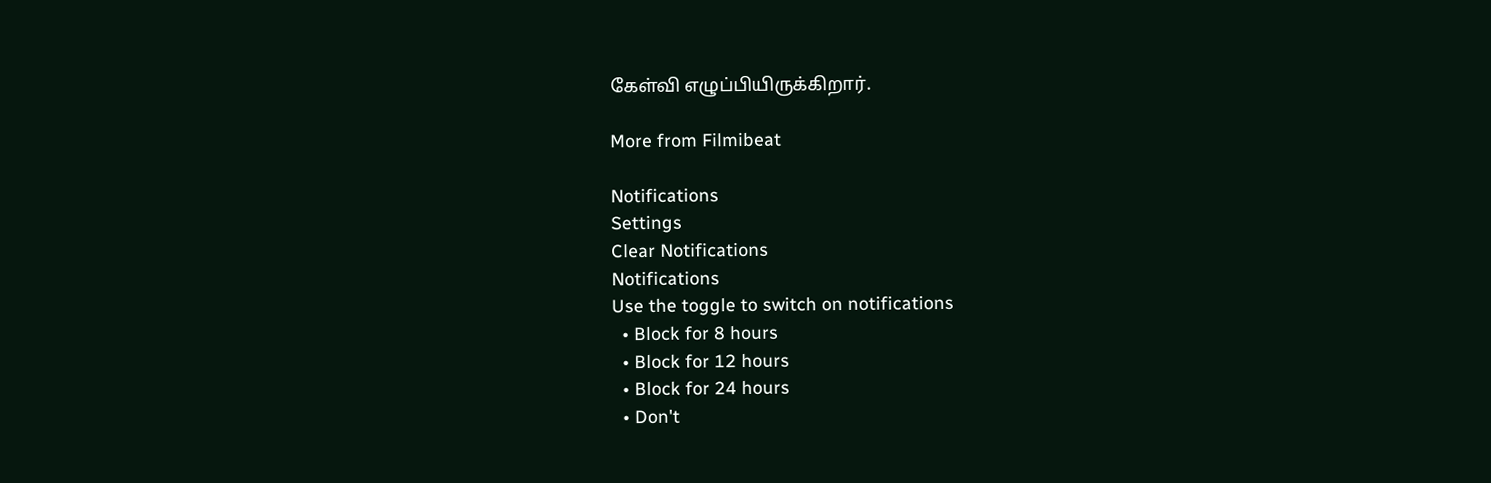கேள்வி எழுப்பியிருக்கிறார்.

More from Filmibeat

Notifications
Settings
Clear Notifications
Notifications
Use the toggle to switch on notifications
  • Block for 8 hours
  • Block for 12 hours
  • Block for 24 hours
  • Don't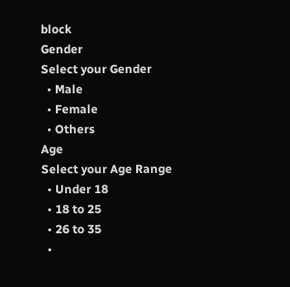block
Gender
Select your Gender
  • Male
  • Female
  • Others
Age
Select your Age Range
  • Under 18
  • 18 to 25
  • 26 to 35
  •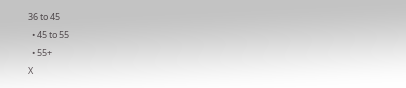36 to 45
  • 45 to 55
  • 55+
X